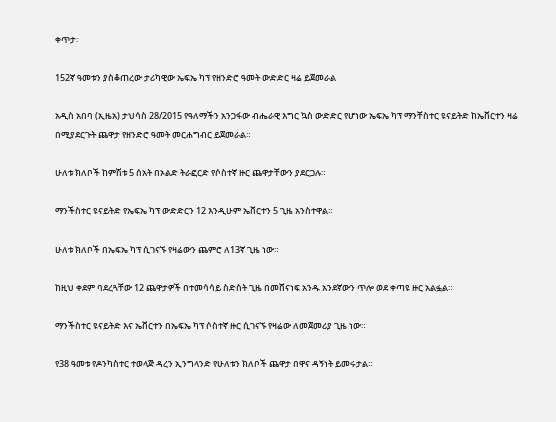ቀጥታ፡

152ኛ ዓመቱን ያስቆጠረው ታሪካዊው ኤፍኤ ካፕ የዘንድሮ ዓመት ውድድር ዛሬ ይጀመራል

አዲስ አበባ (ኢዜአ) ታህሳስ 28/2015 የዓለማችን አንጋፋው ብሔራዊ እግር ኳስ ውድድር የሆነው ኤፍኤ ካፕ ማንቸስተር ዩናይትድ ከኤቨርተን ዛሬ በሚያደርጉት ጨዋታ የዘንድሮ ዓመት መርሐግብር ይጀመራል።

ሁለቱ ክለቦች ከምሽቱ 5 ሰአት በኦልድ ትራፎርድ የሶስተኛ ዙር ጨዋታቸውን ያደርጋሉ።

ማንችስተር ዩናይትድ የኤፍኤ ካፕ ውድድርን 12 እንዲሁም ኤቨርተን 5 ጊዜ አንስተዋል።

ሁለቱ ክለቦች በኤፍኤ ካፕ ሲገናኙ የዛሬውን ጨምሮ ለ13ኛ ጊዜ ነው።

ከዚህ ቀደም ባደረጓቸው 12 ጨዋታዎች በተመሳሳይ ስድስት ጊዜ በመሸናነፍ አንዱ አንደኛውን ጥሎ ወደ ቀጣዩ ዙር አልፏል።

ማንችስተር ዩናይትድ እና ኤቨርተን በኤፍኤ ካፕ ሶስተኛ ዙር ሲገናኙ የዛሬው ለመጀመሪያ ጊዜ ነው።

የ38 ዓመቱ የዶንካስተር ተወላጅ ዳረን ኢንግላንድ የሁለቱን ክለቦች ጨዋታ በዋና ዳኝነት ይመሩታል።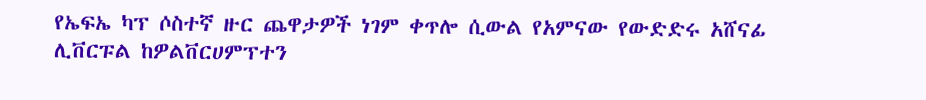የኤፍኤ ካፕ ሶስተኛ ዙር ጨዋታዎች ነገም ቀጥሎ ሲውል የአምናው የውድድሩ አሸናፊ ሊቨርፑል ከዎልቨርሀምፕተን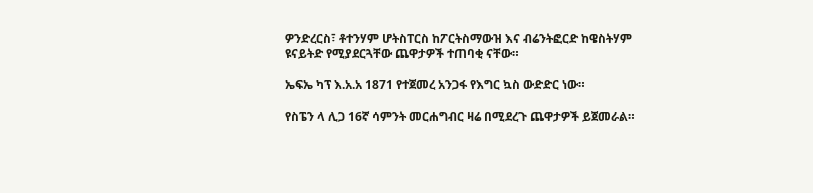ዎንድረርስ፣ ቶተንሃም ሆትስፐርስ ከፖርትስማውዝ እና ብሬንትፎርድ ከዌስትሃም ዩናይትድ የሚያደርጓቸው ጨዋታዎች ተጠባቂ ናቸው።

ኤፍኤ ካፕ እ.አ.አ 1871 የተጀመረ አንጋፋ የእግር ኳስ ውድድር ነው።

የስፔን ላ ሊጋ 16ኛ ሳምንት መርሐግብር ዛሬ በሚደረጉ ጨዋታዎች ይጀመራል።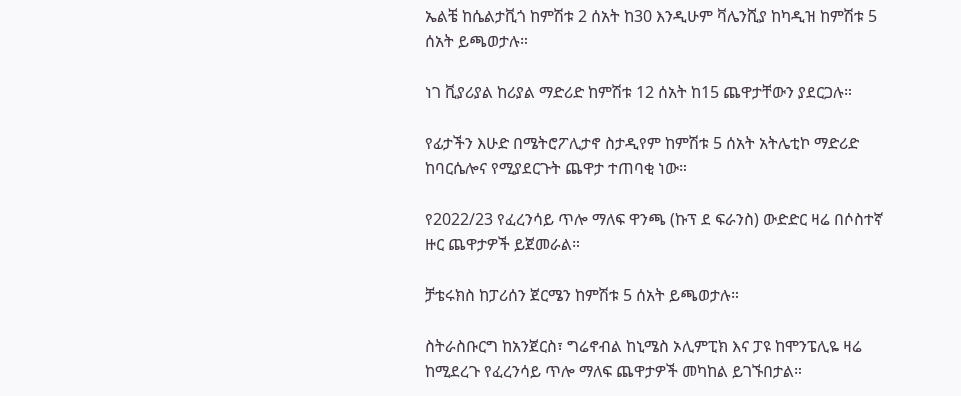ኤልቼ ከሴልታቪጎ ከምሽቱ 2 ሰአት ከ30 እንዲሁም ቫሌንሺያ ከካዲዝ ከምሽቱ 5 ሰአት ይጫወታሉ።

ነገ ቪያሪያል ከሪያል ማድሪድ ከምሽቱ 12 ሰአት ከ15 ጨዋታቸውን ያደርጋሉ።

የፊታችን እሁድ በሜትሮፖሊታኖ ስታዲየም ከምሽቱ 5 ሰአት አትሌቲኮ ማድሪድ ከባርሴሎና የሚያደርጉት ጨዋታ ተጠባቂ ነው።

የ2022/23 የፈረንሳይ ጥሎ ማለፍ ዋንጫ (ኩፕ ደ ፍራንስ) ውድድር ዛሬ በሶስተኛ ዙር ጨዋታዎች ይጀመራል።

ቻቴሩክስ ከፓሪሰን ጀርሜን ከምሽቱ 5 ሰአት ይጫወታሉ።

ስትራስቡርግ ከአንጀርስ፣ ግሬኖብል ከኒሜስ ኦሊምፒክ እና ፓዩ ከሞንፔሊዬ ዛሬ ከሚደረጉ የፈረንሳይ ጥሎ ማለፍ ጨዋታዎች መካከል ይገኙበታል።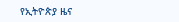የኢትዮጵያ ዜና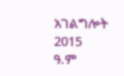አገልግሎት
2015
ዓ.ም